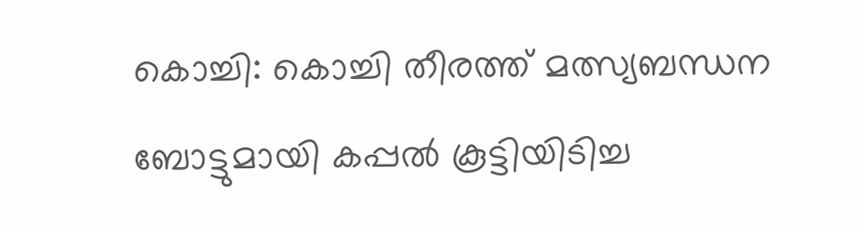കൊച്ചി: കൊച്ചി തീരത്ത് മത്സ്യബന്ധന ബോട്ടുമായി കപ്പൽ കൂട്ടിയിടിച്ച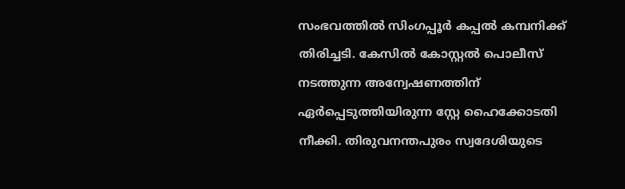സംഭവത്തിൽ സിംഗപ്പൂർ കപ്പൽ കമ്പനിക്ക് തിരിച്ചടി. കേസിൽ കോസ്റ്റൽ പൊലീസ് നടത്തുന്ന അന്വേഷണത്തിന് ഏർപ്പെടുത്തിയിരുന്ന സ്റ്റേ ഹൈക്കോടതി നീക്കി. തിരുവനന്തപുരം സ്വദേശിയുടെ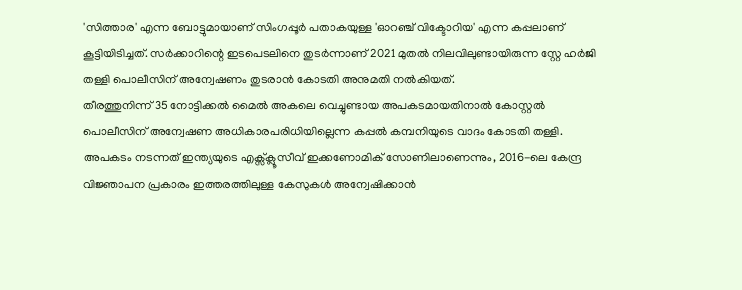'സിത്താര' എന്ന ബോട്ടുമായാണ് സിംഗപ്പൂർ പതാകയുള്ള 'ഓറഞ്ച് വിക്ടോറിയ' എന്ന കപ്പലാണ് കൂട്ടിയിടിച്ചത്. സർക്കാറിന്റെ ഇടപെടലിനെ തുടർന്നാണ് 2021 മുതൽ നിലവിലുണ്ടായിരുന്ന സ്റ്റേ ഹർജി തള്ളി പൊലീസിന് അന്വേഷണം തുടരാൻ കോടതി അനുമതി നൽകിയത്.
തീരത്തുനിന്ന് 35 നോട്ടിക്കൽ മൈൽ അകലെ വെച്ചുണ്ടായ അപകടമായതിനാൽ കോസ്റ്റൽ പൊലീസിന് അന്വേഷണ അധികാരപരിധിയില്ലെന്ന കപ്പൽ കമ്പനിയുടെ വാദം കോടതി തള്ളി. അപകടം നടന്നത് ഇന്ത്യയുടെ എക്സ്ക്ലൂസീവ് ഇക്കണോമിക് സോണിലാണെന്നും, 2016-ലെ കേന്ദ്ര വിജ്ഞാപന പ്രകാരം ഇത്തരത്തിലുള്ള കേസുകൾ അന്വേഷിക്കാൻ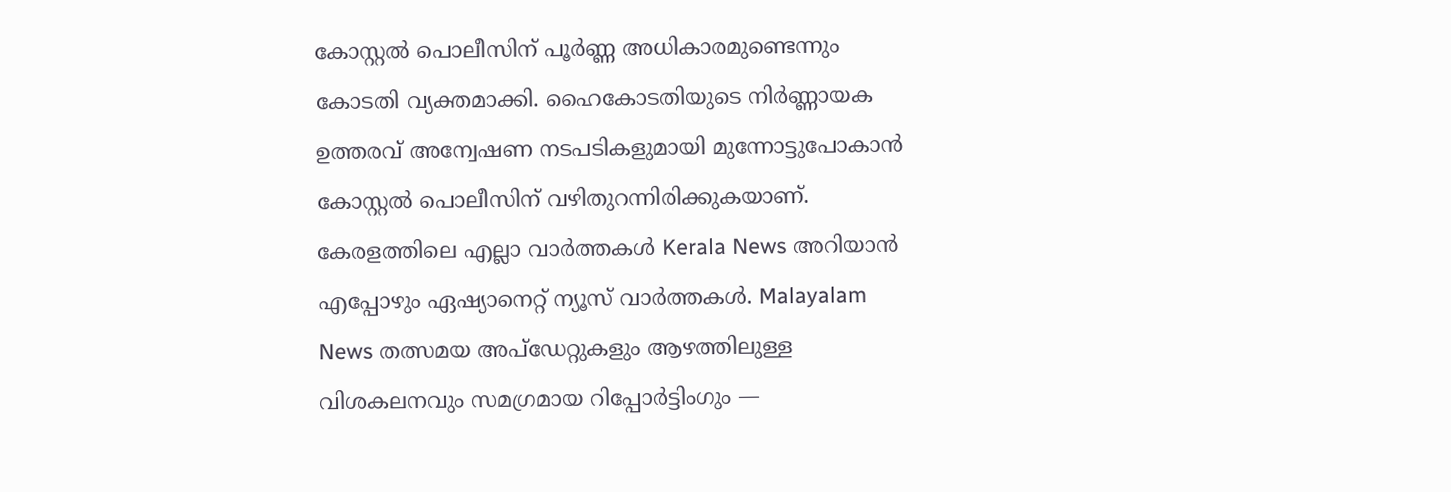കോസ്റ്റൽ പൊലീസിന് പൂർണ്ണ അധികാരമുണ്ടെന്നും കോടതി വ്യക്തമാക്കി. ഹൈകോടതിയുടെ നിർണ്ണായക ഉത്തരവ് അന്വേഷണ നടപടികളുമായി മുന്നോട്ടുപോകാൻ കോസ്റ്റൽ പൊലീസിന് വഴിതുറന്നിരിക്കുകയാണ്.
കേരളത്തിലെ എല്ലാ വാർത്തകൾ Kerala News അറിയാൻ എപ്പോഴും ഏഷ്യാനെറ്റ് ന്യൂസ് വാർത്തകൾ. Malayalam News തത്സമയ അപ്ഡേറ്റുകളും ആഴത്തിലുള്ള വിശകലനവും സമഗ്രമായ റിപ്പോർട്ടിംഗും —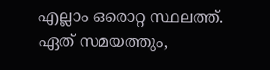എല്ലാം ഒരൊറ്റ സ്ഥലത്ത്. ഏത് സമയത്തും,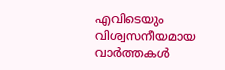എവിടെയും വിശ്വസനീയമായ വാർത്തകൾ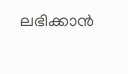ലഭിക്കാൻ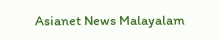Asianet News Malayalam